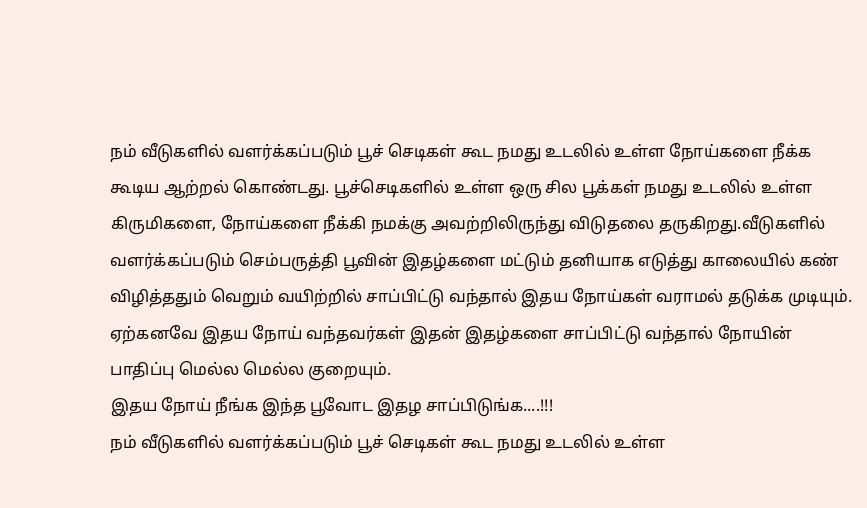நம் வீடுகளில் வளர்க்கப்படும் பூச் செடிகள் கூட நமது உடலில் உள்ள நோய்களை நீக்க கூடிய ஆற்றல் கொண்டது. பூச்செடிகளில் உள்ள ஒரு சில பூக்கள் நமது உடலில் உள்ள கிருமிகளை, நோய்களை நீக்கி நமக்கு அவற்றிலிருந்து விடுதலை தருகிறது.வீடுகளில் வளர்க்கப்படும் செம்பருத்தி பூவின் இதழ்களை மட்டும் தனியாக எடுத்து காலையில் கண் விழித்ததும் வெறும் வயிற்றில் சாப்பிட்டு வந்தால் இதய நோய்கள் வராமல் தடுக்க முடியும். ஏற்கனவே இதய நோய் வந்தவர்கள் இதன் இதழ்களை சாப்பிட்டு வந்தால் நோயின் பாதிப்பு மெல்ல மெல்ல குறையும்.
இதய நோய் நீங்க இந்த பூவோட இதழ சாப்பிடுங்க....!!!
நம் வீடுகளில் வளர்க்கப்படும் பூச் செடிகள் கூட நமது உடலில் உள்ள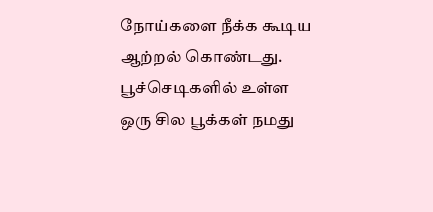நோய்களை நீக்க கூடிய ஆற்றல் கொண்டது. பூச்செடிகளில் உள்ள ஒரு சில பூக்கள் நமது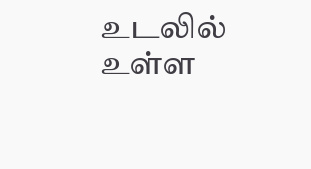உடலில் உள்ள